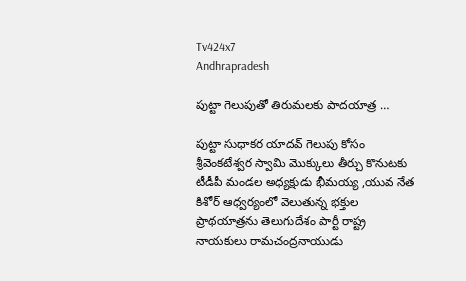Tv424x7
Andhrapradesh

పుట్టా గెలుపుతో తిరుమలకు పాదయాత్ర …

పుట్టా సుధాకర యాదవ్ గెలుపు కోసం శ్రీవెంకటేశ్వర స్వామి మొక్కులు తీర్చు కొనుటకు టీడీపీ మండల అధ్యక్షుడు భీమయ్య ,యువ నేత కిశోర్ ఆధ్వర్యంలో వెలుతున్న భక్తుల ప్రాథయాత్రను తెలుగుదేశం పార్టీ రాష్ట్ర నాయకులు రామచంద్రనాయుడు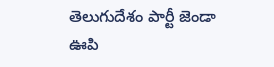తెలుగుదేశం పార్టీ జెండా ఊపి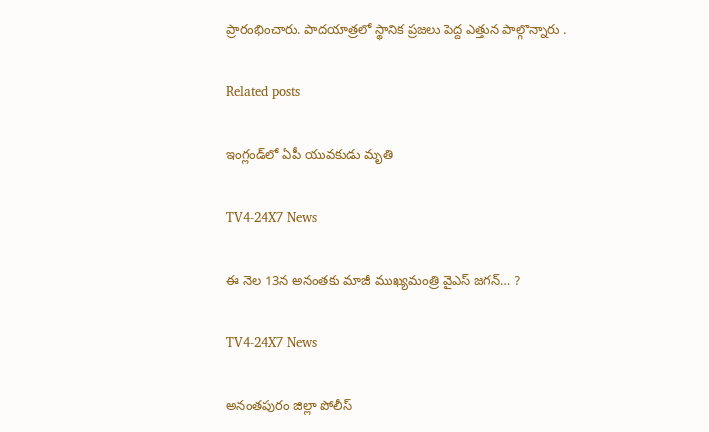ప్రారంభించారు. పాదయాత్రలో స్థానిక ప్రజలు పెద్ద ఎత్తున పాల్గొన్నారు .

Related posts

ఇంగ్లండ్‌లో ఏపీ యువకుడు మృతి

TV4-24X7 News

ఈ నెల 13న అనంతకు మాజీ ముఖ్యమంత్రి వైఎస్ జగన్… ?

TV4-24X7 News

అనంతపురం జిల్లా పోలీస్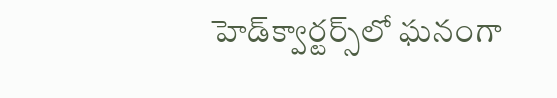హెడ్‌క్వార్టర్స్‌లో ఘనంగా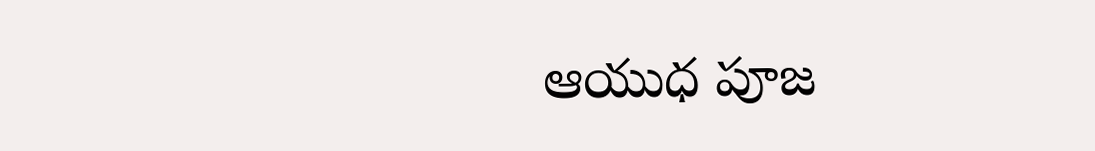ఆయుధ పూజ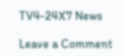TV4-24X7 News

Leave a Comment